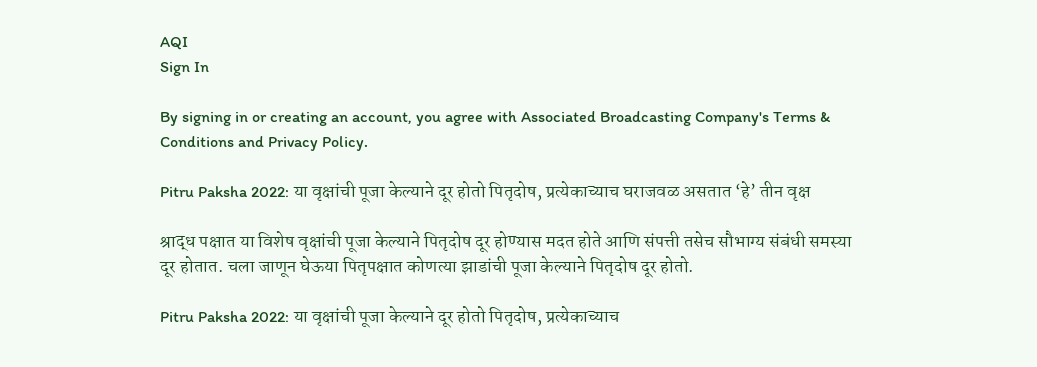AQI
Sign In

By signing in or creating an account, you agree with Associated Broadcasting Company's Terms & Conditions and Privacy Policy.

Pitru Paksha 2022: या वृक्षांची पूजा केल्याने दूर होतो पितृदोष, प्रत्येकाच्याच घराजवळ असतात ‘हे’ तीन वृक्ष

श्राद्ध पक्षात या विशेष वृक्षांची पूजा केल्याने पितृदोष दूर होण्यास मदत होते आणि संपत्ती तसेच सौभाग्य संबंधी समस्या दूर होतात. चला जाणून घेऊया पितृपक्षात कोणत्या झाडांची पूजा केल्याने पितृदोष दूर होतो.

Pitru Paksha 2022: या वृक्षांची पूजा केल्याने दूर होतो पितृदोष, प्रत्येकाच्याच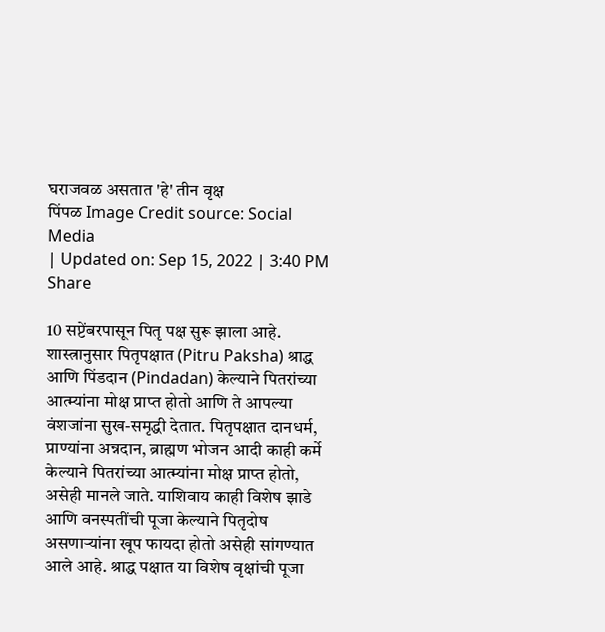घराजवळ असतात 'हे' तीन वृक्ष
पिंपळ Image Credit source: Social Media
| Updated on: Sep 15, 2022 | 3:40 PM
Share

10 सप्टेंबरपासून पितृ पक्ष सुरू झाला आहे. शास्त्रानुसार पितृपक्षात (Pitru Paksha) श्राद्ध आणि पिंडदान (Pindadan) केल्याने पितरांच्या आत्म्यांना मोक्ष प्राप्त होतो आणि ते आपल्या वंशजांना सुख-समृद्धी देतात. पितृपक्षात दानधर्म, प्राण्यांना अन्नदान, ब्राह्मण भोजन आदी काही कर्मे केल्याने पितरांच्या आत्म्यांना मोक्ष प्राप्त होतो, असेही मानले जाते. याशिवाय काही विशेष झाडे आणि वनस्पतींची पूजा केल्याने पितृदोष असणाऱ्यांना खूप फायदा होतो असेही सांगण्यात आले आहे. श्राद्ध पक्षात या विशेष वृक्षांची पूजा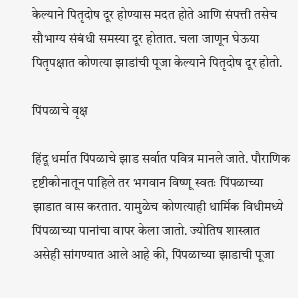केल्याने पितृदोष दूर होण्यास मदत होते आणि संपत्ती तसेच सौभाग्य संबंधी समस्या दूर होतात. चला जाणून घेऊया पितृपक्षात कोणत्या झाडांची पूजा केल्याने पितृदोष दूर होतो.

पिंपळाचे वृक्ष

हिंदू धर्मात पिंपळाचे झाड सर्वात पवित्र मानले जाते. पौराणिक दृष्टीकोनातून पाहिले तर भगवान विष्णू स्वतः पिंपळाच्या झाडात वास करतात. यामुळेच कोणत्याही धार्मिक विधीमध्ये पिंपळाच्या पानांचा वापर केला जातो. ज्योतिष शास्त्रात असेही सांगण्यात आले आहे की, पिंपळाच्या झाडाची पूजा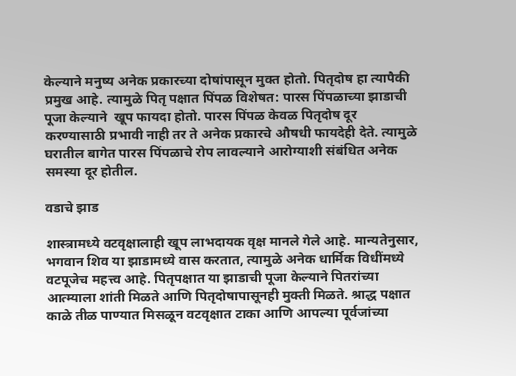केल्याने मनुष्य अनेक प्रकारच्या दोषांपासून मुक्त होतो. पितृदोष हा त्यापैकी प्रमुख आहे. त्यामुळे पितृ पक्षात पिंपळ विशेषत: पारस पिंपळाच्या झाडाची पूजा केल्याने  खूप फायदा होतो. पारस पिंपळ केवळ पितृदोष दूर करण्‍यासाठी प्रभावी नाही तर ते अनेक प्रकारचे औषधी फायदेही देते. त्यामुळे घरातील बागेत पारस पिंपळाचे रोप लावल्याने आरोग्याशी संबंधित अनेक समस्या दूर होतील.

वडाचे झाड

शास्त्रामध्ये वटवृक्षालाही खूप लाभदायक वृक्ष मानले गेले आहे. मान्यतेनुसार, भगवान शिव या झाडामध्ये वास करतात, त्यामुळे अनेक धार्मिक विधींमध्ये वटपूजेच महत्त्व आहे. पितृपक्षात या झाडाची पूजा केल्याने पितरांच्या आत्म्याला शांती मिळते आणि पितृदोषापासूनही मुक्ती मिळते. श्राद्ध पक्षात काळे तीळ पाण्यात मिसळून वटवृक्षात टाका आणि आपल्या पूर्वजांच्या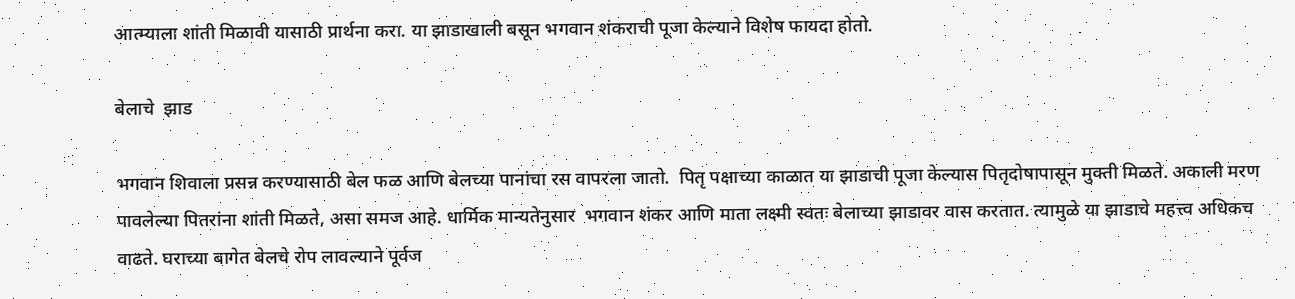आत्म्याला शांती मिळावी यासाठी प्रार्थना करा. या झाडाखाली बसून भगवान शंकराची पूजा केल्याने विशेष फायदा होतो.

बेलाचे  झाड

भगवान शिवाला प्रसन्न करण्यासाठी बेल फळ आणि बेलच्या पानांचा रस वापरला जातो.  पितृ पक्षाच्या काळात या झाडाची पूजा केल्यास पितृदोषापासून मुक्ती मिळते. अकाली मरण पावलेल्या पितरांना शांती मिळते, असा समज आहे. धार्मिक मान्यतेनुसार  भगवान शंकर आणि माता लक्ष्मी स्वतः बेलाच्या झाडावर वास करतात. त्यामुळे या झाडाचे महत्त्व अधिकच वाढते. घराच्या बागेत बेलचे रोप लावल्याने पूर्वज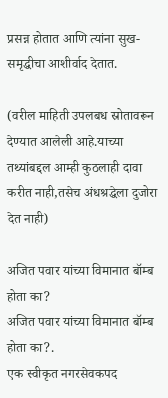प्रसन्न होतात आणि त्यांना सुख-समृद्धीचा आशीर्वाद देतात.

(वरील माहिती उपलबध स्रोतावरून देण्यात आलेली आहे.याच्या तथ्यांबद्दल आम्ही कुठलाही दावा करीत नाही,तसेच अंधश्रद्धेला दुजोरा देत नाही)

अजित पवार यांच्या विमानात बॉम्ब होता का?
अजित पवार यांच्या विमानात बॉम्ब होता का?.
एक स्वीकृत नगरसेवकपद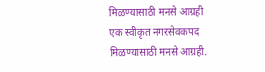मिळण्यासाठी मनसे आग्रही
एक स्वीकृत नगरसेवकपद मिळण्यासाठी मनसे आग्रही.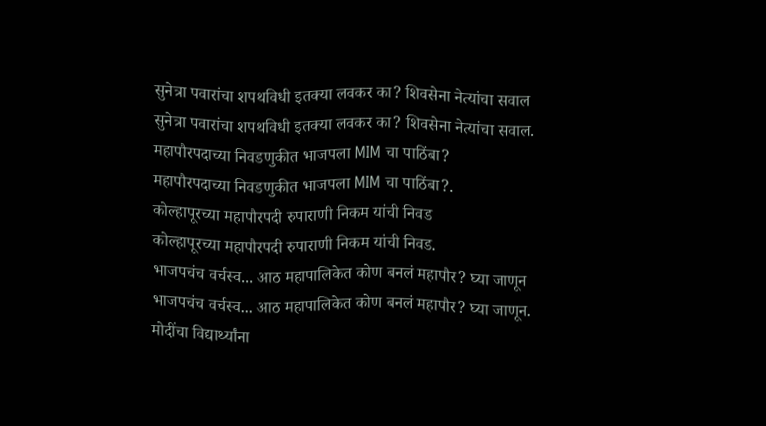सुनेत्रा पवारांचा शपथविधी इतक्या लवकर का? शिवसेना नेत्यांचा सवाल
सुनेत्रा पवारांचा शपथविधी इतक्या लवकर का? शिवसेना नेत्यांचा सवाल.
महापौरपदाच्या निवडणुकीत भाजपला MIM चा पाठिंबा?
महापौरपदाच्या निवडणुकीत भाजपला MIM चा पाठिंबा?.
कोल्हापूरच्या महापौरपदी रुपाराणी निकम यांची निवड
कोल्हापूरच्या महापौरपदी रुपाराणी निकम यांची निवड.
भाजपचंच वर्चस्व... आठ महापालिकेत कोण बनलं महापौर? घ्या जाणून
भाजपचंच वर्चस्व... आठ महापालिकेत कोण बनलं महापौर? घ्या जाणून.
मोदींचा विद्यार्थ्यांना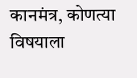कानमंत्र, कोणत्या विषयाला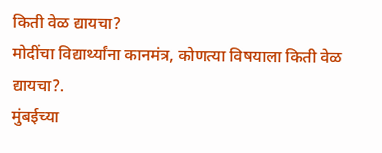किती वेळ द्यायचा?
मोदींचा विद्यार्थ्यांना कानमंत्र, कोणत्या विषयाला किती वेळ द्यायचा?.
मुंबईच्या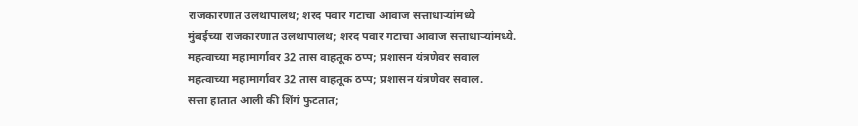राजकारणात उलथापालथ; शरद पवार गटाचा आवाज सत्ताधाऱ्यांमध्ये
मुंबईच्या राजकारणात उलथापालथ; शरद पवार गटाचा आवाज सत्ताधाऱ्यांमध्ये.
महत्वाच्या महामार्गावर 32 तास वाहतूक ठप्प; प्रशासन यंत्रणेवर सवाल
महत्वाच्या महामार्गावर 32 तास वाहतूक ठप्प; प्रशासन यंत्रणेवर सवाल.
सत्ता हातात आली की शिंगं फुटतात;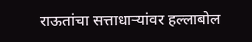राऊतांचा सत्ताधाऱ्यांवर हल्लाबोल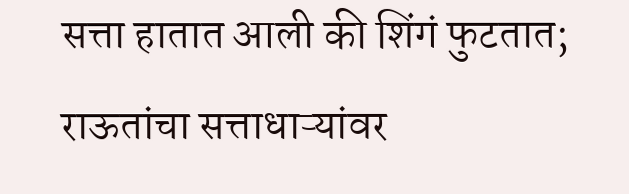सत्ता हातात आली की शिंगं फुटतात; राऊतांचा सत्ताधाऱ्यांवर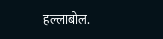हल्लाबोल.